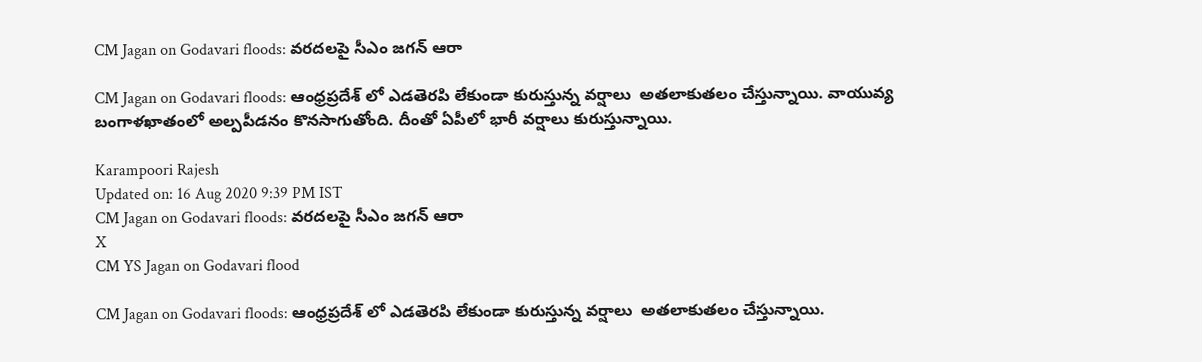CM Jagan on Godavari floods: వరదలపై సీఎం జగన్ ఆరా

CM Jagan on Godavari floods: ఆంధ్రప్రదేశ్ లో ఎడ‌తెరపి లేకుండా కురుస్తున్న వ‌ర్షాలు ‌ అతలాకుతలం చేస్తున్నాయి. వాయువ్య బంగాళ‌ఖాతంలో అల్పపీడనం కొనసాగుతోంది. దీంతో ఏపీలో భారీ వర్షాలు కురుస్తున్నాయి.

Karampoori Rajesh
Updated on: 16 Aug 2020 9:39 PM IST
CM Jagan on Godavari floods: వరదలపై సీఎం జగన్ ఆరా
X
CM YS Jagan on Godavari flood

CM Jagan on Godavari floods: ఆంధ్రప్రదేశ్ లో ఎడ‌తెరపి లేకుండా కురుస్తున్న వ‌ర్షాలు ‌ అతలాకుతలం చేస్తున్నాయి.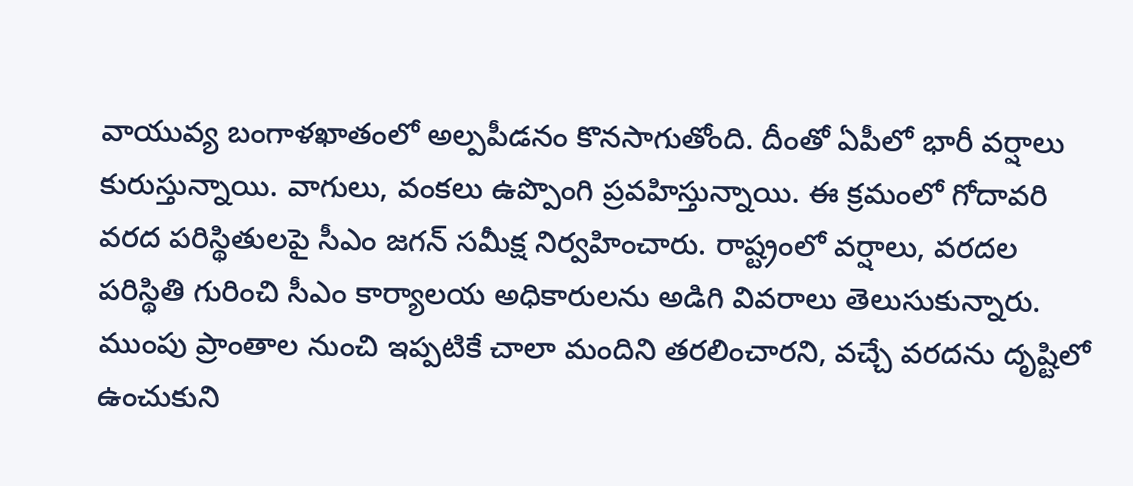వాయువ్య బంగాళ‌ఖాతంలో అల్పపీడనం కొనసాగుతోంది. దీంతో ఏపీలో భారీ వర్షాలు కురుస్తున్నాయి. వాగులు, వంకలు ఉప్పొంగి ప్రవహిస్తున్నాయి. ఈ క్ర‌మంలో గోదావరి వరద పరిస్థితులపై సీఎం జ‌గ‌న్ సమీక్ష నిర్వహించారు. రాష్ట్రంలో వర్షాలు, వరదల ప‌రిస్థితి గురించి సీఎం కార్యాలయ అధికారులను అడిగి వివరాలు తెలుసుకున్నారు. ముంపు ప్రాంతాల నుంచి ఇప్పటికే చాలా మందిని తరలించారని, వచ్చే వరదను దృష్టిలో ఉంచుకుని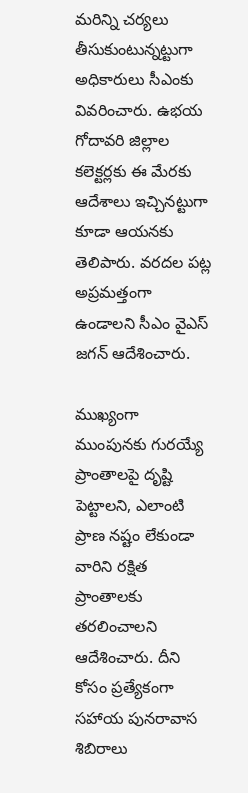మరిన్ని చర్యలు తీసుకుంటున్నట్టుగా అధికారులు సీఎంకు వివరించారు. ఉభయ గోదావరి జిల్లాల కలెక్టర్లకు ఈ మేరకు ఆదేశాలు ఇచ్చినట్టుగా కూడా ఆయనకు తెలిపారు. వరదల పట్ల అప్రమత్తంగా ఉండాలని సీఎం వైఎస్‌ జగన్‌ ఆదేశించారు.

ముఖ్యంగా ముంపునకు గురయ్యే ప్రాంతాలపై దృష్టి పెట్టాలని, ఎలాంటి ప్రాణ నష్టం లేకుండా వారిని రక్షిత ప్రాంతాలకు తరలించాలని ఆదేశించారు. దీని కోసం ప్రత్యేకంగా సహాయ పునరావాస శిబిరాలు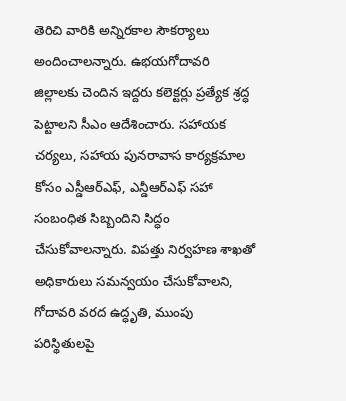తెరిచి వారికి అన్నిరకాల సౌకర్యాలు అందించాలన్నారు. ఉభయగోదావరి జిల్లాలకు చెందిన ఇద్దరు కలెక్టర్లు ప్రత్యేక శ్రద్ధ పెట్టాలని సీఎం ఆదేశించారు. సహాయక చర్యలు, సహాయ పునరావాస కార్యక్రమాల కోసం ఎస్డీఆర్‌ఎఫ్, ఎన్డీఆర్‌ఎఫ్‌ సహా సంబంధిత సిబ్బందిని సిద్ధం చేసుకోవాలన్నారు. విపత్తు నిర్వహణ శాఖతో అధికారులు సమన్వయం చేసుకోవాలని, గోదావరి వరద ఉద్ధృతి, ముంపు పరిస్థితులపై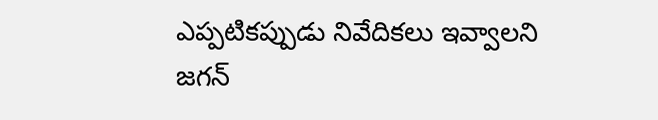ఎప్పటికప్పుడు నివేదికలు ఇవ్వాలని జగన్‌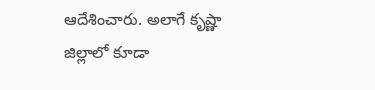ఆదేశించారు. అలాగే కృష్ణా జిల్లాలో కూడా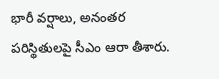భారీ వర్షాలు, అనంతర పరిస్థితులపై సీఎం ఆరా తీశారు.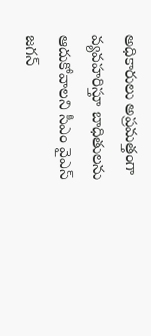అధికారులు అప్రమత్తంగా వ్యవహరిస్తూ బాధితులను ఆదుకోవాలని సీఎం వైఎస్‌ జగన్‌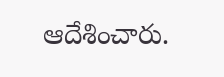ఆదేశించారు.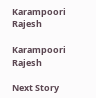Karampoori Rajesh

Karampoori Rajesh

Next Story